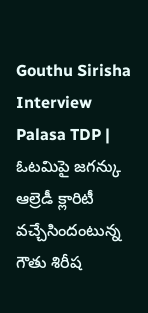Gouthu Sirisha Interview Palasa TDP | ఓటమిపై జగన్కు ఆల్రెడీ క్లారిటీ వచ్చేసిందంటున్న గౌతు శిరీష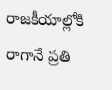రాజకీయాల్లోకి రాగానే ప్రతి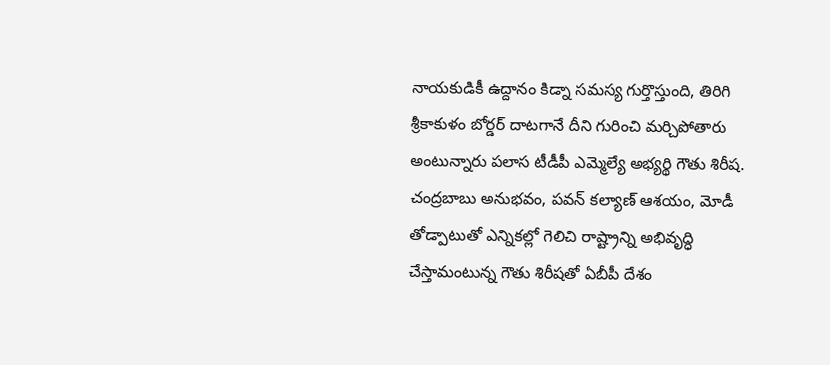నాయకుడికీ ఉద్దానం కిడ్నా సమస్య గుర్తొస్తుంది, తిరిగి శ్రీకాకుళం బోర్డర్ దాటగానే దీని గురించి మర్చిపోతారు అంటున్నారు పలాస టీడీపీ ఎమ్మెల్యే అభ్యర్థి గౌతు శిరీష. చంద్రబాబు అనుభవం, పవన్ కల్యాణ్ ఆశయం, మోడీ తోడ్పాటుతో ఎన్నికల్లో గెలిచి రాష్ట్రాన్ని అభివృద్ధి చేస్తామంటున్న గౌతు శిరీషతో ఏబీపీ దేశం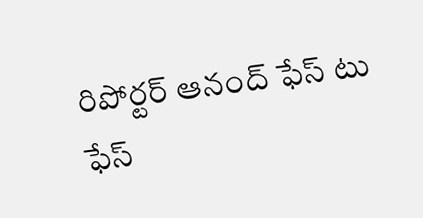రిపోర్టర్ ఆనంద్ ఫేస్ టు ఫేస్